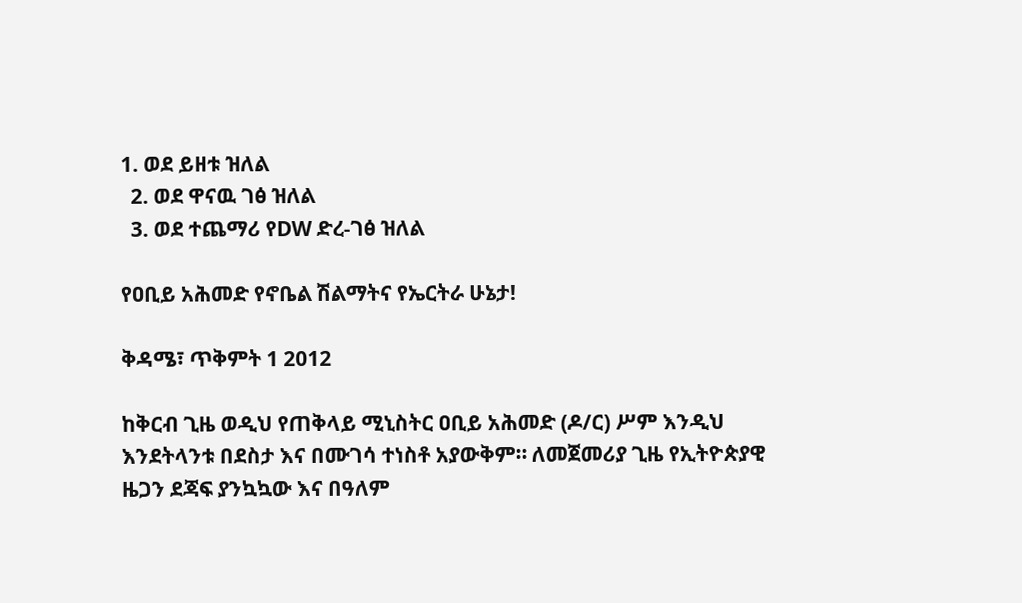1. ወደ ይዘቱ ዝለል
  2. ወደ ዋናዉ ገፅ ዝለል
  3. ወደ ተጨማሪ የDW ድረ-ገፅ ዝለል

የዐቢይ አሕመድ የኖቤል ሽልማትና የኤርትራ ሁኔታ!

ቅዳሜ፣ ጥቅምት 1 2012

ከቅርብ ጊዜ ወዲህ የጠቅላይ ሚኒስትር ዐቢይ አሕመድ (ዶ/ር) ሥም እንዲህ እንደትላንቱ በደስታ እና በሙገሳ ተነስቶ አያውቅም። ለመጀመሪያ ጊዜ የኢትዮጵያዊ ዜጋን ደጃፍ ያንኳኳው እና በዓለም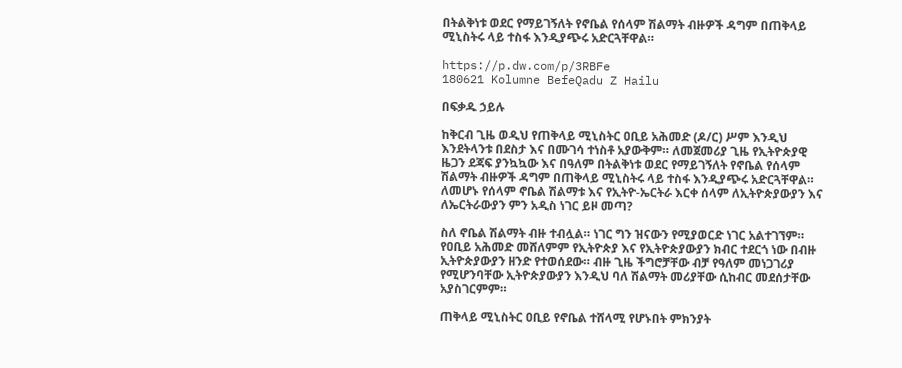በትልቅነቱ ወደር የማይገኝለት የኖቤል የሰላም ሽልማት ብዙዎች ዳግም በጠቅላይ ሚኒስትሩ ላይ ተስፋ እንዲያጭሩ አድርጓቸዋል።

https://p.dw.com/p/3RBFe
180621 Kolumne BefeQadu Z Hailu

በፍቃዱ ኃይሉ

ከቅርብ ጊዜ ወዲህ የጠቅላይ ሚኒስትር ዐቢይ አሕመድ (ዶ/ር) ሥም እንዲህ እንደትላንቱ በደስታ እና በሙገሳ ተነስቶ አያውቅም። ለመጀመሪያ ጊዜ የኢትዮጵያዊ ዜጋን ደጃፍ ያንኳኳው እና በዓለም በትልቅነቱ ወደር የማይገኝለት የኖቤል የሰላም ሽልማት ብዙዎች ዳግም በጠቅላይ ሚኒስትሩ ላይ ተስፋ እንዲያጭሩ አድርጓቸዋል። ለመሆኑ የሰላም ኖቤል ሽልማቱ እና የኢትዮ-ኤርትራ እርቀ ሰላም ለኢትዮጵያውያን እና ለኤርትራውያን ምን አዲስ ነገር ይዞ መጣ?

ስለ ኖቤል ሽልማት ብዙ ተብሏል። ነገር ግን ዝናውን የሚያወርድ ነገር አልተገኘም። የዐቢይ አሕመድ መሸለምም የኢትዮጵያ እና የኢትዮጵያውያን ክብር ተደርጎ ነው በብዙ ኢትዮጵያውያን ዘንድ የተወሰደው። ብዙ ጊዜ ችግሮቻቸው ብቻ የዓለም መነጋገሪያ የሚሆንባቸው ኢትዮጵያውያን እንዲህ ባለ ሽልማት መሪያቸው ሲከብር መደሰታቸው አያስገርምም።

ጠቅላይ ሚኒስትር ዐቢይ የኖቤል ተሸላሚ የሆኑበት ምክንያት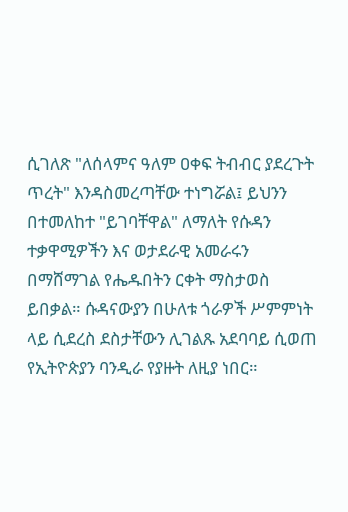ሲገለጽ "ለሰላምና ዓለም ዐቀፍ ትብብር ያደረጉት ጥረት" እንዳስመረጣቸው ተነግሯል፤ ይህንን በተመለከተ "ይገባቸዋል" ለማለት የሱዳን ተቃዋሚዎችን እና ወታደራዊ አመራሩን በማሸማገል የሔዱበትን ርቀት ማስታወስ ይበቃል። ሱዳናውያን በሁለቱ ጎራዎች ሥምምነት ላይ ሲደረስ ደስታቸውን ሊገልጹ አደባባይ ሲወጠ የኢትዮጵያን ባንዲራ የያዙት ለዚያ ነበር።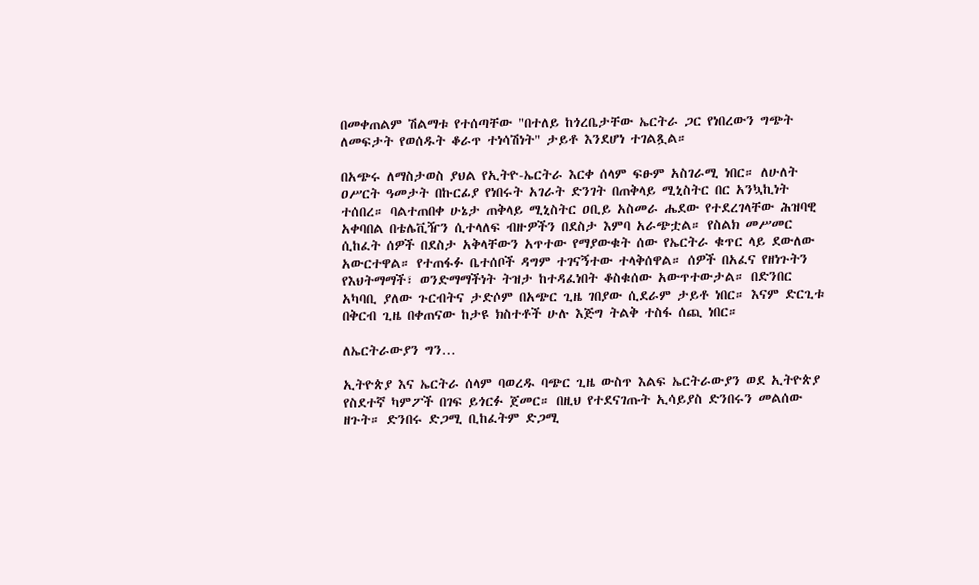በመቀጠልም ሽልማቱ የተሰጣቸው "በተለይ ከጎረቤታቸው ኤርትራ ጋር የነበረውን ግጭት ለመፍታት የወሰዱት ቆራጥ ተነሳሽነት" ታይቶ እንደሆነ ተገልጿል።

በአጭሩ ለማስታወስ ያህል የኢትዮ-ኤርትራ እርቀ ሰላም ፍፁም አስገራሚ ነበር። ለሁለት ዐሥርት ዓመታት በኩርፊያ የነበሩት አገራት ድንገት በጠቅላይ ሚኒስትር በር አንኳኪነት ተሰበረ። ባልተጠበቀ ሁኔታ ጠቅላይ ሚኒስትር ዐቢይ አስመራ ሔደው የተደረገላቸው ሕዝባዊ አቀባበል በቴሌቪዥን ሲተላለፍ ብዙዎችን በደስታ እምባ አራጭቷል። የስልክ መሥመር ሲከፈት ሰዎች በደስታ አቅላቸውን አጥተው የማያውቁት ሰው የኤርትራ ቁጥር ላይ ደውለው አውርተዋል። የተጠፋፉ ቤተሰቦች ዳግም ተገናኝተው ተላቅሰዋል። ሰዎች በአፈና የዘነጉትን የእህትማማች፣ ወንድማማችነት ትዝታ ከተዳፈነበት ቆስቁሰው አውጥተውታል። በድንበር አካባቢ ያለው ጉርብትና ታድሶም በአጭር ጊዜ ገበያው ሲደራም ታይቶ ነበር። እናም ድርጊቱ በቅርብ ጊዜ በቀጠናው ከታዩ ክስተቶች ሁሉ እጅግ ትልቅ ተስፋ ሰጪ ነበር።

ለኤርትራውያን ግን…

ኢትዮጵያ እና ኤርትራ ሰላም ባወረዱ ባጭር ጊዜ ውስጥ እልፍ ኤርትራውያን ወደ ኢትዮጵያ የስደተኛ ካምፖች በገፍ ይጎርፉ ጀመር። በዚህ የተደናገጡት ኢሳይያስ ድንበሩን መልሰው ዘጉት። ድንበሩ ድጋሚ ቢከፈትም ድጋሚ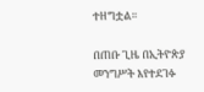ተዘግቷል።

በጠቡ ጊዜ በኢትዮጵያ መንግሥት እየተደገፉ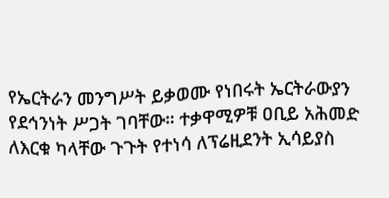የኤርትራን መንግሥት ይቃወሙ የነበሩት ኤርትራውያን የደኅንነት ሥጋት ገባቸው። ተቃዋሚዎቹ ዐቢይ አሕመድ ለእርቁ ካላቸው ጉጉት የተነሳ ለፕሬዚደንት ኢሳይያስ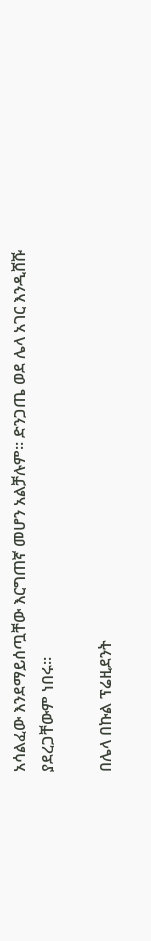አሳልፈው እንደማይሰጧቸው እርግጠኛ መሆን አልቻሉም። ድንጋጤ ወደ ሌላ አገር እንዲሸሹ ያደረጋቸውም ነበሩ።

በሌላ በኩል ፕሬዚደንት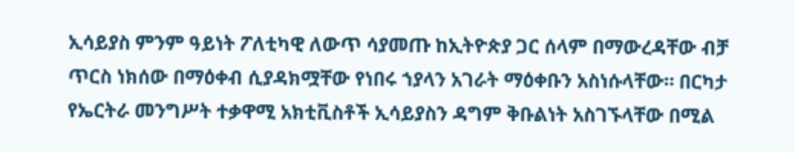ኢሳይያስ ምንም ዓይነት ፖለቲካዊ ለውጥ ሳያመጡ ከኢትዮጵያ ጋር ሰላም በማውረዳቸው ብቻ ጥርስ ነክሰው በማዕቀብ ሲያዳክሟቸው የነበሩ ኀያላን አገራት ማዕቀቡን አስነሱላቸው። በርካታ የኤርትራ መንግሥት ተቃዋሚ አክቲቪስቶች ኢሳይያስን ዳግም ቅቡልነት አስገኙላቸው በሚል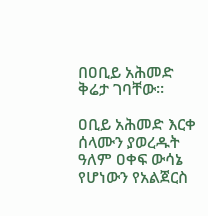በዐቢይ አሕመድ ቅሬታ ገባቸው።

ዐቢይ አሕመድ እርቀ ሰላሙን ያወረዱት ዓለም ዐቀፍ ውሳኔ የሆነውን የአልጀርስ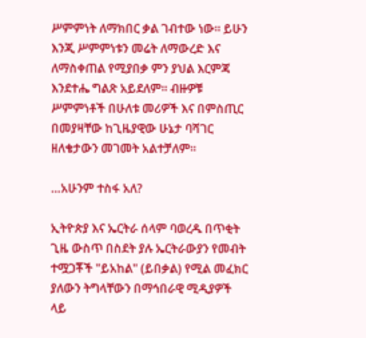ሥምምነት ለማክበር ቃል ገብተው ነው። ይሁን እንጂ ሥምምነቱን መሬት ለማውረድ እና ለማስቀጠል የሚያበቃ ምን ያህል እርምጃ እንደተሔ ግልጽ አይደለም። ብዙዎቹ ሥምምነቶች በሁለቱ መሪዎች እና በምስጢር በመያዛቸው ከጊዜያዊው ሁኔታ ባሻገር ዘለቄታውን መገመት አልተቻለም።

…አሁንም ተስፋ አለ?

ኢትዮጵያ እና ኤርትራ ሰላም ባወረዱ በጥቂት ጊዜ ውስጥ በስደት ያሉ ኤርትራውያን የመብት ተሟጋቾች "ይአከል" (ይበቃል) የሚል መፈክር ያለውን ትግላቸውን በማኅበራዊ ሚዲያዎች ላይ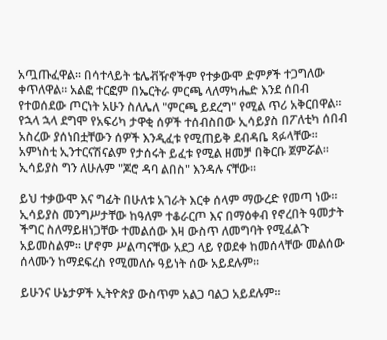አጧጡፈዋል። በሳተላይት ቴሌቭዥኖችም የተቃውሞ ድምፆች ተጋግለው ቀጥለዋል። አልፎ ተርፎም በኤርትራ ምርጫ ላለማካሔድ እንደ ሰበብ የተወሰደው ጦርነት አሁን ስለሌለ "ምርጫ ይደረግ" የሚል ጥሪ አቅርበዋል። የኋላ ኋላ ደግሞ የአፍሪካ ታዋቂ ሰዎች ተሰብስበው ኢሳይያስ በፖለቲካ ሰበብ አስረው ያሰነበቷቸውን ሰዎች እንዲፈቱ የሚጠይቅ ደብዳቤ ጻፉላቸው። አምነስቲ ኢንተርናሽናልም የታሰሩት ይፈቱ የሚል ዘመቻ በቅርቡ ጀምሯል። ኢሳይያስ ግን ለሁሉም "ጆሮ ዳባ ልበስ" እንዳሉ ናቸው።

ይህ ተቃውሞ እና ግፊት በሁለቱ አገራት እርቀ ሰላም ማውረድ የመጣ ነው። ኢሳይያስ መንግሥታቸው ከዓለም ተቆራርጦ እና በማዕቀብ የኖረበት ዓመታት ችግር ስለማይዘነጋቸው ተመልሰው እዛ ውስጥ ለመግባት የሚፈልጉ አይመስልም። ሆኖም ሥልጣናቸው አደጋ ላይ የወደቀ ከመሰላቸው መልሰው ሰላሙን ከማደፍረስ የሚመለሱ ዓይነት ሰው አይደሉም።

ይሁንና ሁኔታዎች ኢትዮጵያ ውስጥም አልጋ ባልጋ አይደሉም።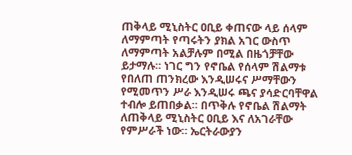ጠቅላይ ሚኒስትር ዐቢይ ቀጠናው ላይ ሰላም ለማምጣት የጣሩትን ያክል አገር ውስጥ ለማምጣት አልቻሉም በሚል በዜጎቻቸው ይታማሉ። ነገር ግን የኖቤል የሰላም ሽልማቱ የበለጠ ጠንክረው እንዲሠሩና ሥማቸውን የሚመጥን ሥራ እንዲሠሩ ጫና ያሳድርባቸዋል ተብሎ ይጠበቃል። በጥቅሉ የኖቤል ሽልማት ለጠቅላይ ሚኒስትር ዐቢይ እና ለአገራቸው የምሥራች ነው። ኤርትራውያን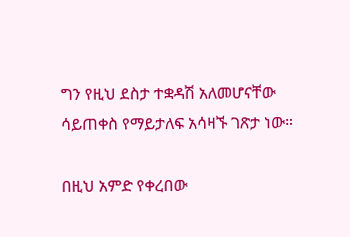ግን የዚህ ደስታ ተቋዳሽ አለመሆናቸው ሳይጠቀስ የማይታለፍ አሳዛኙ ገጽታ ነው።

በዚህ አምድ የቀረበው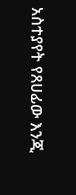አስተያየት የጸሀፊው እንጂ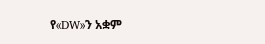የ«DW»ን አቋም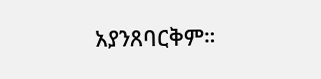አያንጸባርቅም።